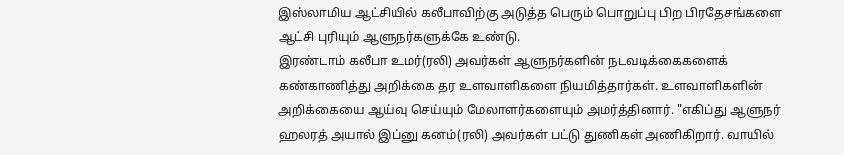இஸ்லாமிய ஆட்சியில் கலீபாவிற்கு அடுத்த பெரும் பொறுப்பு பிற பிரதேசங்களை ஆட்சி புரியும் ஆளுநர்களுக்கே உண்டு.
இரண்டாம் கலீபா உமர்(ரலி) அவர்கள் ஆளுநர்களின் நடவடிக்கைகளைக் கண்காணித்து அறிக்கை தர உளவாளிகளை நியமித்தார்கள். உளவாளிகளின் அறிக்கையை ஆய்வு செய்யும் மேலாளர்களையும் அமர்த்தினார். "எகிப்து ஆளுநர் ஹலரத் அயால் இப்னு கனம்(ரலி) அவர்கள் பட்டு துணிகள் அணிகிறார். வாயில்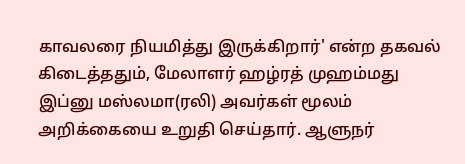காவலரை நியமித்து இருக்கிறார்' என்ற தகவல் கிடைத்ததும், மேலாளர் ஹழ்ரத் முஹம்மது இப்னு மஸ்லமா(ரலி) அவர்கள் மூலம் அறிக்கையை உறுதி செய்தார். ஆளுநர்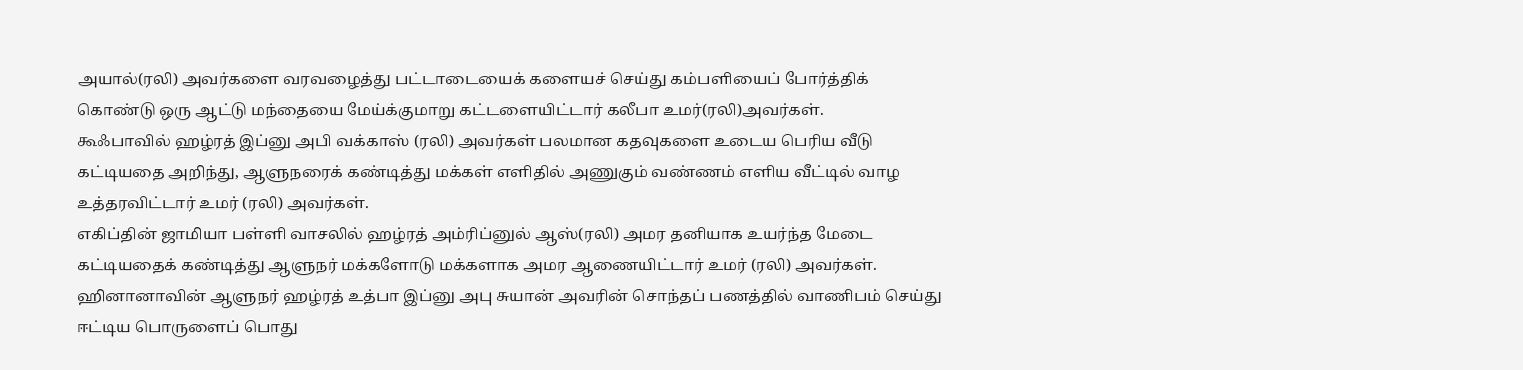அயால்(ரலி) அவர்களை வரவழைத்து பட்டாடையைக் களையச் செய்து கம்பளியைப் போர்த்திக் கொண்டு ஒரு ஆட்டு மந்தையை மேய்க்குமாறு கட்டளையிட்டார் கலீபா உமர்(ரலி)அவர்கள்.
கூஃபாவில் ஹழ்ரத் இப்னு அபி வக்காஸ் (ரலி) அவர்கள் பலமான கதவுகளை உடைய பெரிய வீடு கட்டியதை அறிந்து, ஆளுநரைக் கண்டித்து மக்கள் எளிதில் அணுகும் வண்ணம் எளிய வீட்டில் வாழ உத்தரவிட்டார் உமர் (ரலி) அவர்கள்.
எகிப்தின் ஜாமியா பள்ளி வாசலில் ஹழ்ரத் அம்ரிப்னுல் ஆஸ்(ரலி) அமர தனியாக உயர்ந்த மேடை கட்டியதைக் கண்டித்து ஆளுநர் மக்களோடு மக்களாக அமர ஆணையிட்டார் உமர் (ரலி) அவர்கள்.
ஹினானாவின் ஆளுநர் ஹழ்ரத் உத்பா இப்னு அபு சுயான் அவரின் சொந்தப் பணத்தில் வாணிபம் செய்து ஈட்டிய பொருளைப் பொது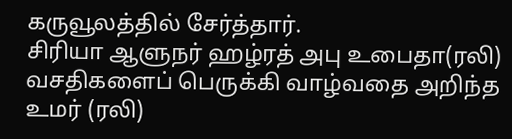கருவூலத்தில் சேர்த்தார்.
சிரியா ஆளுநர் ஹழ்ரத் அபு உபைதா(ரலி) வசதிகளைப் பெருக்கி வாழ்வதை அறிந்த உமர் (ரலி)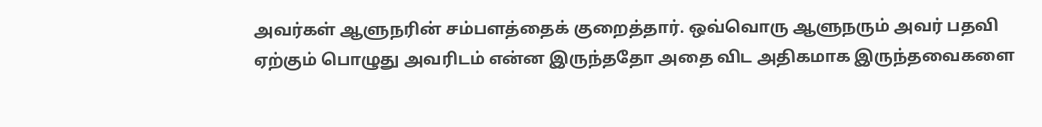அவர்கள் ஆளுநரின் சம்பளத்தைக் குறைத்தார். ஒவ்வொரு ஆளுநரும் அவர் பதவி ஏற்கும் பொழுது அவரிடம் என்ன இருந்ததோ அதை விட அதிகமாக இருந்தவைகளை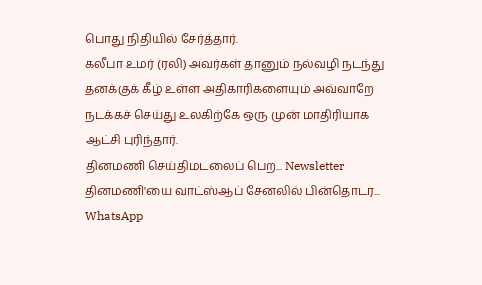பொது நிதியில் சேர்த்தார்.
கலீபா உமர் (ரலி) அவர்கள் தானும் நல்வழி நடந்து தனக்குக் கீழ் உள்ள அதிகாரிகளையும் அவ்வாறே நடக்கச் செய்து உலகிற்கே ஒரு முன் மாதிரியாக ஆட்சி புரிந்தார்.
தினமணி செய்திமடலைப் பெற... Newsletter
தினமணி'யை வாட்ஸ்ஆப் சேனலில் பின்தொடர... WhatsApp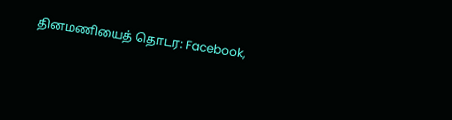தினமணியைத் தொடர: Facebook,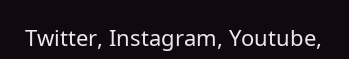Twitter, Instagram, Youtube,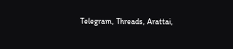Telegram, Threads, Arattai,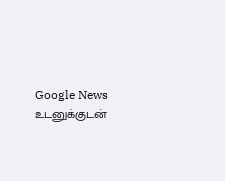Google News
உடனுக்குடன்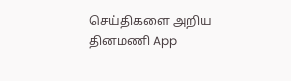செய்திகளை அறிய தினமணி App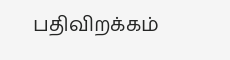பதிவிறக்கம்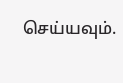செய்யவும்.